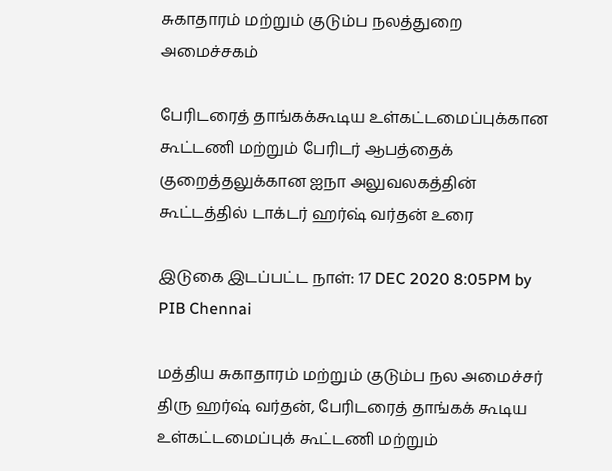சுகாதாரம் மற்றும் குடும்ப நலத்துறை அமைச்சகம்

பேரிடரைத் தாங்கக்கூடிய உள்கட்டமைப்புக்கான கூட்டணி மற்றும் பேரிடர் ஆபத்தைக் குறைத்தலுக்கான ஐநா அலுவலகத்தின் கூட்டத்தில் டாக்டர் ஹர்ஷ் வர்தன் உரை

இடுகை இடப்பட்ட நாள்: 17 DEC 2020 8:05PM by PIB Chennai

மத்திய சுகாதாரம் மற்றும் குடும்ப நல அமைச்சர் திரு ஹர்ஷ் வர்தன், பேரிடரைத் தாங்கக் கூடிய உள்கட்டமைப்புக் கூட்டணி மற்றும்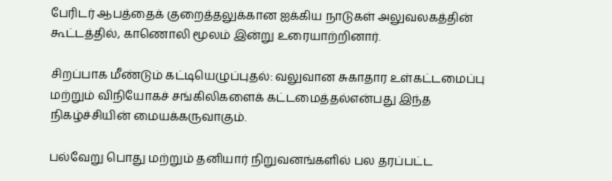பேரிடர் ஆபத்தைக் குறைத்தலுக்கான ஐக்கிய நாடுகள் அலுவலகத்தின் கூட்டத்தில், காணொலி மூலம் இன்று உரையாற்றினார்.

சிறப்பாக மீண்டும் கட்டியெழுப்புதல்: வலுவான சுகாதார உள்கட்டமைப்பு மற்றும் விநியோகச் சங்கிலிகளைக் கட்டமைத்தல்என்பது இந்த நிகழ்ச்சியின் மையக்கருவாகும்.

பல்வேறு பொது மற்றும் தனியார் நிறுவனங்களில் பல தரப்பட்ட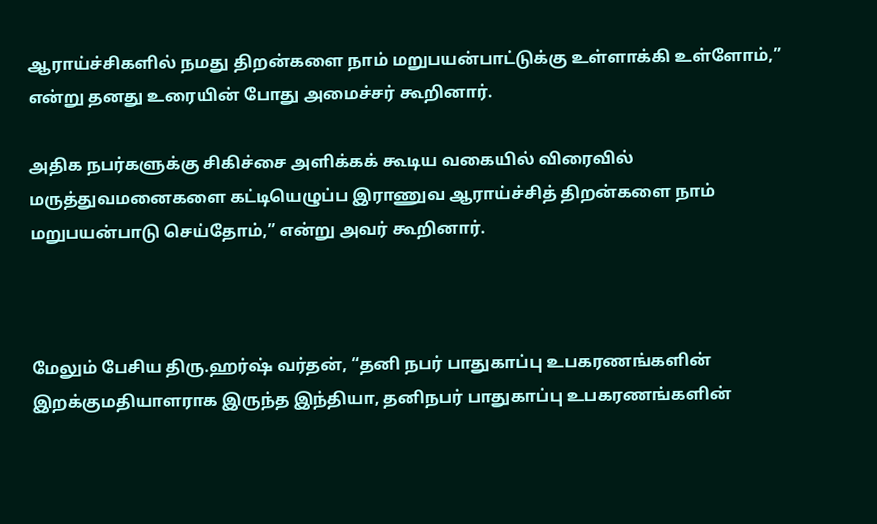ஆராய்ச்சிகளில் நமது திறன்களை நாம் மறுபயன்பாட்டுக்கு உள்ளாக்கி உள்ளோம்,” என்று தனது உரையின் போது அமைச்சர் கூறினார்.

அதிக நபர்களுக்கு சிகிச்சை அளிக்கக் கூடிய வகையில் விரைவில் மருத்துவமனைகளை கட்டியெழுப்ப இராணுவ ஆராய்ச்சித் திறன்களை நாம் மறுபயன்பாடு செய்தோம்,” என்று அவர் கூறினார்.



மேலும் பேசிய திரு.ஹர்ஷ் வர்தன், “தனி நபர் பாதுகாப்பு உபகரணங்களின் இறக்குமதியாளராக இருந்த இந்தியா, தனிநபர் பாதுகாப்பு உபகரணங்களின்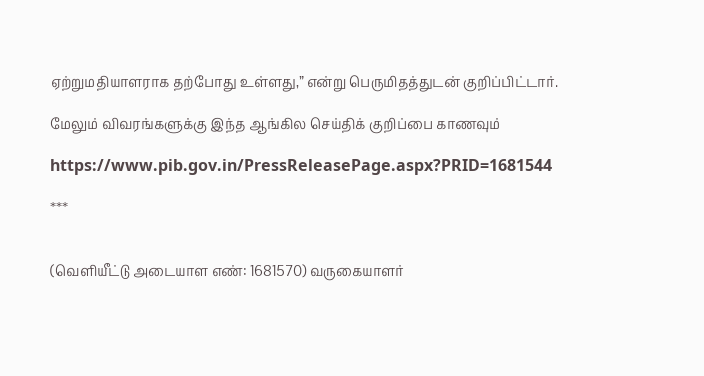ஏற்றுமதியாளராக தற்போது உள்ளது,” என்று பெருமிதத்துடன் குறிப்பிட்டார்.

மேலும் விவரங்களுக்கு இந்த ஆங்கில செய்திக் குறிப்பை காணவும்

https://www.pib.gov.in/PressReleasePage.aspx?PRID=1681544

***


(வெளியீட்டு அடையாள எண்: 1681570) வருகையாளர்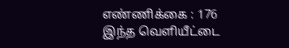எண்ணிக்கை : 176
இந்த வெளியீட்டை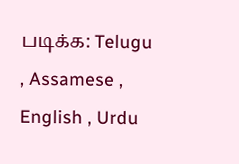படிக்க: Telugu , Assamese , English , Urdu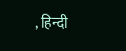, हिन्दी